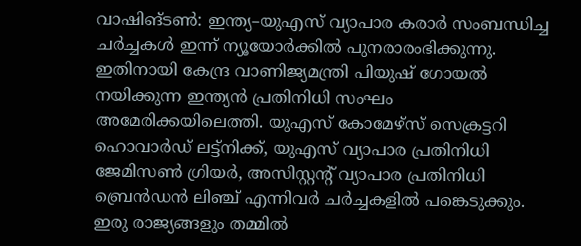വാഷിങ്ടൺ: ഇന്ത്യ–യുഎസ് വ്യാപാര കരാർ സംബന്ധിച്ച ചർച്ചകൾ ഇന്ന് ന്യൂയോർക്കിൽ പുനരാരംഭിക്കുന്നു. ഇതിനായി കേന്ദ്ര വാണിജ്യമന്ത്രി പിയുഷ് ഗോയൽ നയിക്കുന്ന ഇന്ത്യൻ പ്രതിനിധി സംഘം അമേരിക്കയിലെത്തി. യുഎസ് കോമേഴ്സ് സെക്രട്ടറി ഹൊവാർഡ് ലട്ട്നിക്ക്, യുഎസ് വ്യാപാര പ്രതിനിധി ജേമിസൺ ഗ്രിയർ, അസിസ്റ്റന്റ് വ്യാപാര പ്രതിനിധി ബ്രെൻഡൻ ലിഞ്ച് എന്നിവർ ചർച്ചകളിൽ പങ്കെടുക്കും.
ഇരു രാജ്യങ്ങളും തമ്മിൽ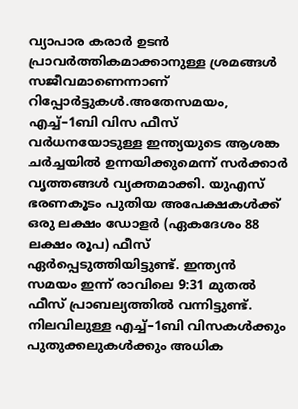വ്യാപാര കരാർ ഉടൻ പ്രാവർത്തികമാക്കാനുള്ള ശ്രമങ്ങൾ സജീവമാണെന്നാണ് റിപ്പോർട്ടുകൾ.അതേസമയം, എച്ച്–1ബി വിസ ഫീസ് വർധനയോടുള്ള ഇന്ത്യയുടെ ആശങ്ക ചർച്ചയിൽ ഉന്നയിക്കുമെന്ന് സർക്കാർ വൃത്തങ്ങൾ വ്യക്തമാക്കി. യുഎസ് ഭരണകൂടം പുതിയ അപേക്ഷകൾക്ക് ഒരു ലക്ഷം ഡോളർ (ഏകദേശം 88 ലക്ഷം രൂപ) ഫീസ് ഏർപ്പെടുത്തിയിട്ടുണ്ട്. ഇന്ത്യൻ സമയം ഇന്ന് രാവിലെ 9:31 മുതൽ ഫീസ് പ്രാബല്യത്തിൽ വന്നിട്ടുണ്ട്.
നിലവിലുള്ള എച്ച്–1ബി വിസകൾക്കും പുതുക്കലുകൾക്കും അധിക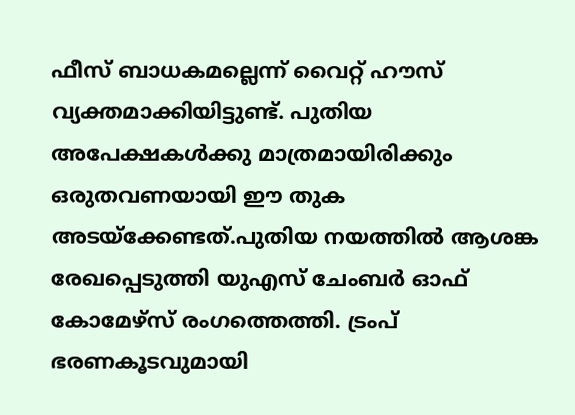ഫീസ് ബാധകമല്ലെന്ന് വൈറ്റ് ഹൗസ് വ്യക്തമാക്കിയിട്ടുണ്ട്. പുതിയ അപേക്ഷകൾക്കു മാത്രമായിരിക്കും ഒരുതവണയായി ഈ തുക അടയ്ക്കേണ്ടത്.പുതിയ നയത്തിൽ ആശങ്ക രേഖപ്പെടുത്തി യുഎസ് ചേംബർ ഓഫ് കോമേഴ്സ് രംഗത്തെത്തി. ട്രംപ് ഭരണകൂടവുമായി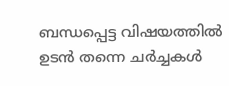ബന്ധപ്പെട്ട വിഷയത്തിൽ ഉടൻ തന്നെ ചർച്ചകൾ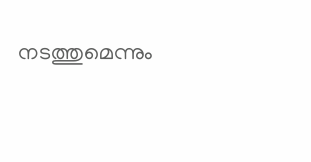നടത്തുമെന്നും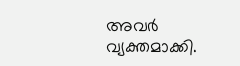അവർ വ്യക്തമാക്കി.